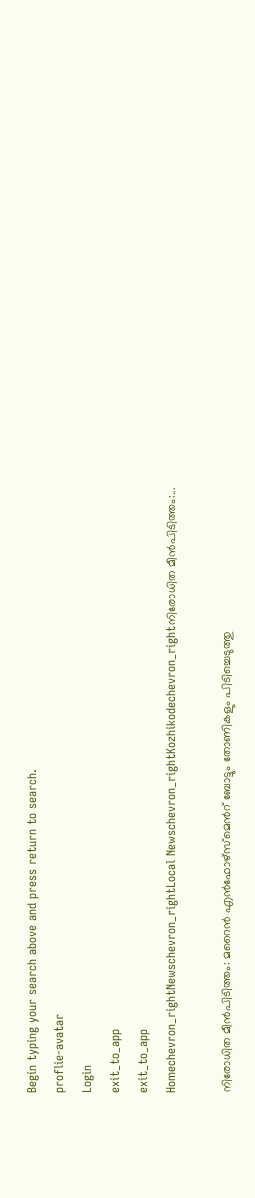Begin typing your search above and press return to search.
proflie-avatar
Login
exit_to_app
exit_to_app
Homechevron_rightNewschevron_rightLocal Newschevron_rightKozhikodechevron_rightനിരോധിത മീൻപിടിത്തം:...

നിരോധിത മീൻപിടിത്തം: മറൈൻ എൻഫോഴ്സ്മെൻറ് ബോട്ടും തോണികളും പിടിച്ചെടുത്തു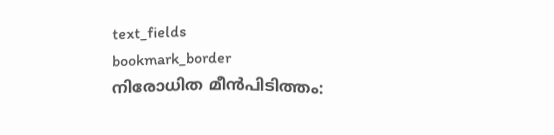text_fields
bookmark_border
നിരോധിത മീൻപിടിത്തം: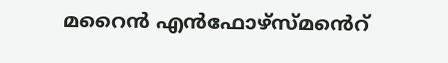മറൈൻ എൻഫോഴ്സ്മൻെറ്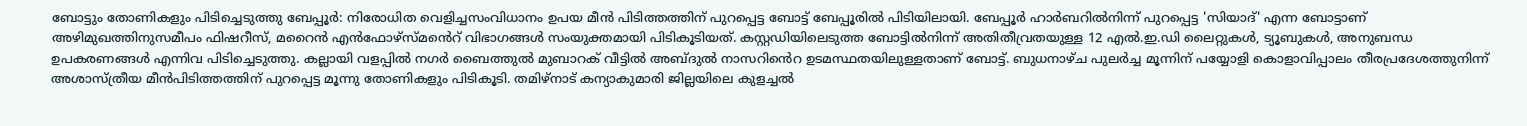ബോട്ടും തോണികളും പിടിച്ചെടുത്തു ബേപ്പൂർ: നിരോധിത വെളിച്ചസംവിധാനം ഉപയ മീൻ പിടിത്തത്തിന് പുറപ്പെട്ട ബോട്ട് ബേപ്പൂരിൽ പിടിയിലായി. ബേപ്പൂർ ഹാർബറിൽനിന്ന് പുറപ്പെട്ട 'സിയാദ്' എന്ന ബോട്ടാണ് അഴിമുഖത്തിനുസമീപം ഫിഷറീസ്, മറൈൻ എൻഫോഴ്സ്മൻെറ് വിഭാഗങ്ങൾ സംയുക്തമായി പിടികൂടിയത്. കസ്റ്റഡിയിലെടുത്ത ബോട്ടിൽനിന്ന് അതിതീവ്രതയുള്ള 12 എൽ.ഇ.ഡി ലൈറ്റുകൾ, ട്യൂബുകൾ, അനുബന്ധ ഉപകരണങ്ങൾ എന്നിവ പിടിച്ചെടുത്തു. കല്ലായി വളപ്പിൽ നഗർ ബൈത്തുൽ മുബാറക് വീട്ടിൽ അബ്ദുൽ നാസറിൻെറ ഉടമസ്ഥതയിലുള്ളതാണ് ബോട്ട്. ബുധനാഴ്ച പുലർച്ച മൂന്നിന് പയ്യോളി കൊളാവിപ്പാലം തീരപ്രദേശത്തുനിന്ന് അശാസ്ത്രീയ മീൻപിടിത്തത്തിന് പുറപ്പെട്ട മൂന്നു തോണികളും പിടികൂടി. തമിഴ്നാട് കന്യാകുമാരി ജില്ലയിലെ കുളച്ചൽ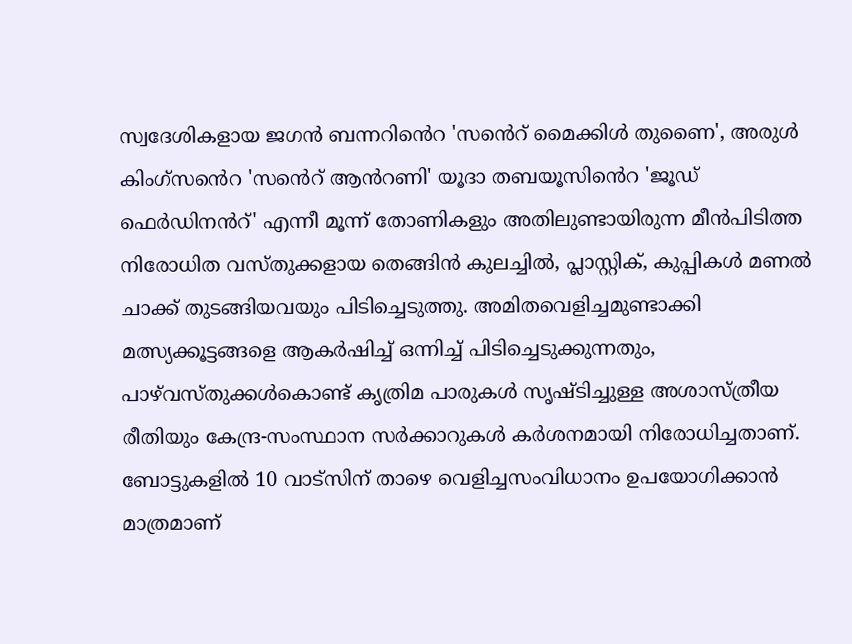സ്വദേശികളായ ജഗൻ ബന്നറിൻെറ 'സൻെറ് മൈക്കിൾ തുണൈ', അരുൾ കിംഗ്സൻെറ 'സൻെറ് ആൻറണി' യൂദാ തബയൂസിൻെറ 'ജൂഡ് ഫെർഡിനൻറ്' എന്നീ മൂന്ന് തോണികളും അതിലുണ്ടായിരുന്ന മീൻപിടിത്ത നിരോധിത വസ്തുക്കളായ തെങ്ങിൻ കുലച്ചിൽ, പ്ലാസ്റ്റിക്, കുപ്പികൾ മണൽ ചാക്ക് തുടങ്ങിയവയും പിടിച്ചെടുത്തു. അമിതവെളിച്ചമുണ്ടാക്കി മത്സ്യക്കൂട്ടങ്ങളെ ആകർഷിച്ച് ഒന്നിച്ച് പിടിച്ചെടുക്കുന്നതും, പാഴ്‌വസ്തുക്കൾകൊണ്ട് കൃത്രിമ പാരുകൾ സൃഷ്ടിച്ചുള്ള അശാസ്ത്രീയ രീതിയും കേന്ദ്ര-സംസ്ഥാന സർക്കാറുകൾ കർശനമായി നിരോധിച്ചതാണ്. ബോട്ടുകളിൽ 10 വാട്സിന് താഴെ വെളിച്ചസംവിധാനം ഉപയോഗിക്കാൻ മാത്രമാണ്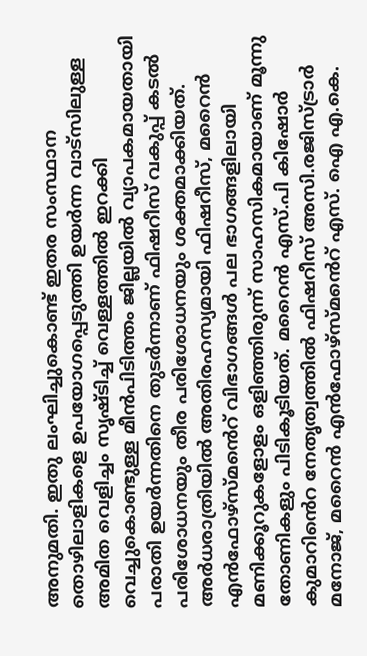അനുമതി. ഇതു ലംഘിച്ചുകൊണ്ട് ഇതര സംസ്ഥാന തൊഴിലാളികളെ ഉപയോഗപ്പെടുത്തി ഉയർന്ന വാട്സിലുള്ള അമിത വെളിച്ചം സൃഷ്ടിച്ച് വെള്ളത്തിൽ ഇറക്കി വെച്ചുകൊണ്ടുള്ള മീൻപിടിത്തം ജില്ലയിൽ വ്യാപകമായതായി പരാതി ഉയർന്നതിനെ തുടർന്നാണ് ഫിഷറീസ് വകുപ്പ് കടൽ പരിശോധനയും തീര പരിശോധനയും ശക്തമാക്കിയത്. അർധരാത്രിയിൽ അതിരഹസ്യമായി ഫിഷറീസ്, മറൈൻ എൻഫോഴ്സ്മൻെറ് വിഭാഗങ്ങൾ പല ഭാഗങ്ങളിലായി മണിക്കൂറുകളോളം ഒളിഞ്ഞിരുന്ന് സാഹസികമായാണ് മൂന്നു തോണികളും പിടികൂടിയത്. മറൈൻ എസ്.പി കിഷോർ കുമാറിൻെറ നേതൃത്വത്തിൽ ഫിഷറീസ് അസി.രജിസ്ട്രാർ മനോജ്, മറൈൻ എൻഫോഴ്സ്മൻെറ് എസ്. ഐ എ.കെ.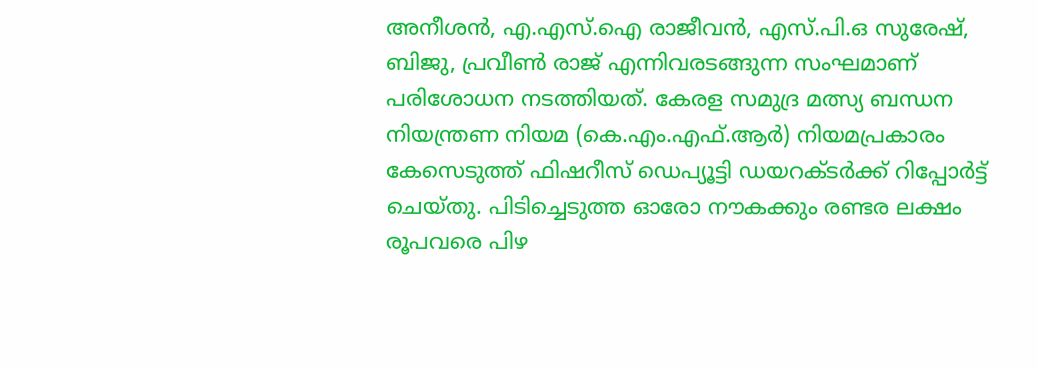അനീശൻ, എ.എസ്.ഐ രാജീവൻ, എസ്.പി.ഒ സുരേഷ്, ബിജു, പ്രവീൺ രാജ് എന്നിവരടങ്ങുന്ന സംഘമാണ് പരിശോധന നടത്തിയത്. കേരള സമുദ്ര മത്സ്യ ബന്ധന നിയന്ത്രണ നിയമ (കെ.എം.എഫ്.ആർ) നിയമപ്രകാരം കേസെടുത്ത് ഫിഷറീസ് ഡെപ്യൂട്ടി ഡയറക്ടർക്ക് റിപ്പോർട്ട് ചെയ്തു. പിടിച്ചെടുത്ത ഓരോ നൗകക്കും രണ്ടര ലക്ഷം രൂപവരെ പിഴ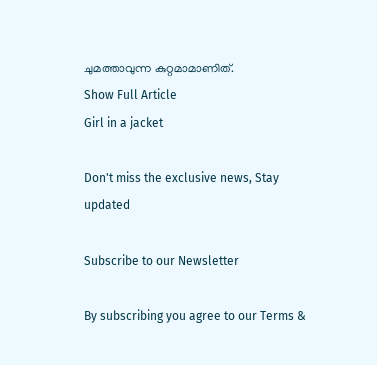ചുമത്താവുന്ന കുറ്റമാമാണിത്.
Show Full Article
Girl in a jacket

Don't miss the exclusive news, Stay updated

Subscribe to our Newsletter

By subscribing you agree to our Terms &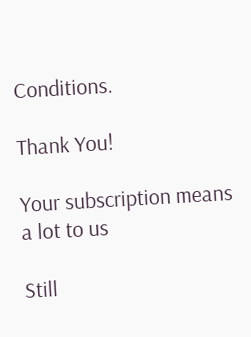Conditions.

Thank You!

Your subscription means a lot to us

Still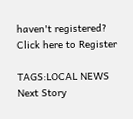haven't registered? Click here to Register

TAGS:LOCAL NEWS
Next Story